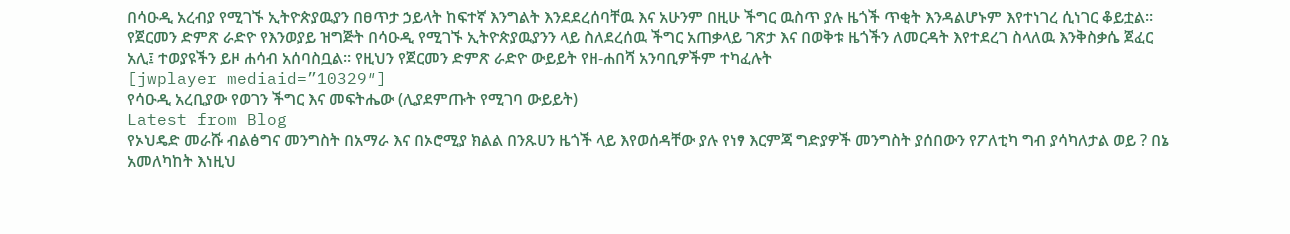በሳዑዲ አረብያ የሚገኙ ኢትዮጵያዉያን በፀጥታ ኃይላት ከፍተኛ እንግልት እንደደረሰባቸዉ እና አሁንም በዚሁ ችግር ዉስጥ ያሉ ዜጎች ጥቂት እንዳልሆኑም እየተነገረ ሲነገር ቆይቷል። የጀርመን ድምጽ ራድዮ የእንወያይ ዝግጅት በሳዑዲ የሚገኙ ኢትዮጵያዉያንን ላይ ስለደረሰዉ ችግር አጠቃላይ ገጽታ እና በወቅቱ ዜጎችን ለመርዳት እየተደረገ ስላለዉ እንቅስቃሴ ጀፈር አሊ፤ ተወያዩችን ይዞ ሐሳብ አሰባስቧል። የዚህን የጀርመን ድምጽ ራድዮ ውይይት የዘ-ሐበሻ አንባቢዎችም ተካፈሉት
[jwplayer mediaid=”10329″]
የሳዑዲ አረቢያው የወገን ችግር እና መፍትሔው (ሊያደምጡት የሚገባ ውይይት)
Latest from Blog
የኦህዴድ መራሹ ብልፅግና መንግስት በአማራ እና በኦሮሚያ ክልል በንጹሀን ዜጎች ላይ እየወሰዳቸው ያሉ የነፃ እርምጃ ግድያዎች መንግስት ያሰበውን የፖለቲካ ግብ ያሳካለታል ወይ ? በኔ አመለካከት እነዚህ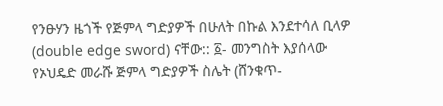የንፁሃን ዜጎች የጅምላ ግድያዎች በሁለት በኩል እንደተሳለ ቢላዎ (double edge sword) ናቸው:: ፩- መንግስት እያሰላው
የኦህዴድ መራሹ ጅምላ ግድያዎች ስሌት (ሸንቁጥ-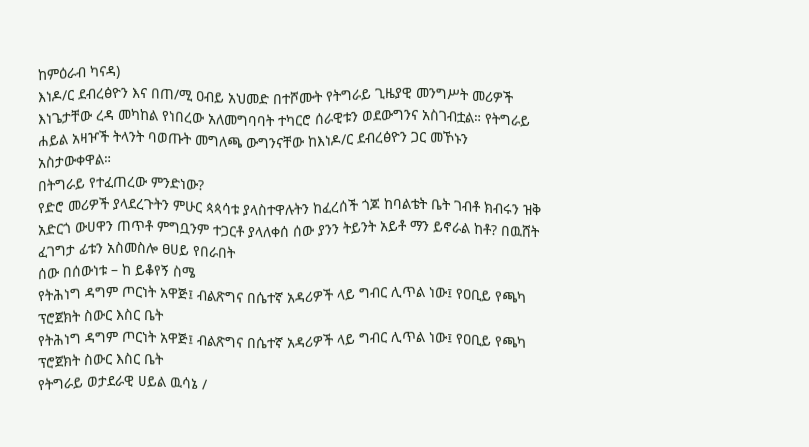ከምዕራብ ካናዳ)
እነዶ/ር ደብረፅዮን እና በጠ/ሚ ዐብይ አህመድ በተሾሙት የትግራይ ጊዜያዊ መንግሥት መሪዎች እነጌታቸው ረዳ መካከል የነበረው አለመግባባት ተካርሮ ሰራዊቱን ወደውግንና አስገብቷል። የትግራይ ሐይል አዛዦች ትላንት ባወጡት መግለጫ ውግንናቸው ከእነዶ/ር ደብረፅዮን ጋር መኾኑን አስታውቀዋል።
በትግራይ የተፈጠረው ምንድነው?
የድሮ መሪዎች ያላደረጉትን ምሁር ጳጳሳቱ ያላስተዋሉትን ከፈረሰች ጎጆ ከባልቴት ቤት ገብቶ ክብሩን ዝቅ አድርጎ ውሀዋን ጠጥቶ ምግቧንም ተጋርቶ ያላለቀሰ ሰው ያንን ትይንት አይቶ ማን ይኖራል ከቶ? በዉሸት ፈገግታ ፊቱን አስመስሎ ፀሀይ የበራበት
ሰው በሰውነቱ – ከ ይቆየኝ ስሜ
የትሕነግ ዳግም ጦርነት አዋጅ፤ ብልጽግና በሴተኛ አዳሪዎች ላይ ግብር ሊጥል ነው፤ የዐቢይ የጫካ ፕሮጀክት ስውር እስር ቤት
የትሕነግ ዳግም ጦርነት አዋጅ፤ ብልጽግና በሴተኛ አዳሪዎች ላይ ግብር ሊጥል ነው፤ የዐቢይ የጫካ ፕሮጀክት ስውር እስር ቤት
የትግራይ ወታደራዊ ሀይል ዉሳኔ /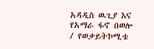አዳዲስ ዉጊያ እና የአማራ ፋኖ በወሎ / የወቃይትኮሚቴ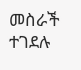መስራች ተገደሉ